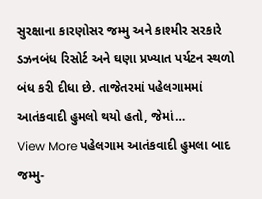સુરક્ષાના કારણોસર જમ્મુ અને કાશ્મીર સરકારે ડઝનબંધ રિસોર્ટ અને ઘણા પ્રખ્યાત પર્યટન સ્થળો બંધ કરી દીધા છે. તાજેતરમાં પહેલગામમાં આતંકવાદી હુમલો થયો હતો, જેમાં…
View More પહેલગામ આતંકવાદી હુમલા બાદ જમ્મુ-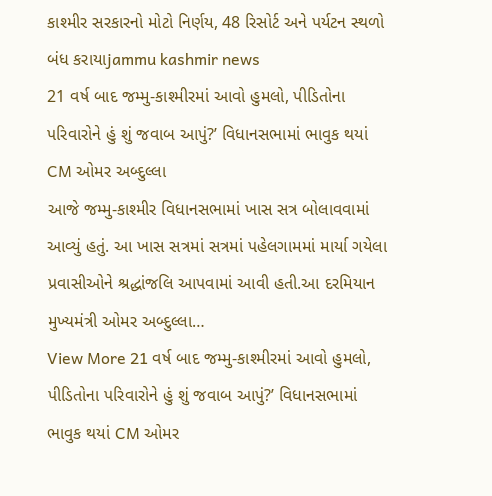કાશ્મીર સરકારનો મોટો નિર્ણય, 48 રિસોર્ટ અને પર્યટન સ્થળો બંધ કરાયાjammu kashmir news
21 વર્ષ બાદ જમ્મુ-કાશ્મીરમાં આવો હુમલો, પીડિતોના પરિવારોને હું શું જવાબ આપું?’ વિધાનસભામાં ભાવુક થયાં CM ઓમર અબ્દુલ્લા
આજે જમ્મુ-કાશ્મીર વિધાનસભામાં ખાસ સત્ર બોલાવવામાં આવ્યું હતું. આ ખાસ સત્રમાં સત્રમાં પહેલગામમાં માર્યા ગયેલા પ્રવાસીઓને શ્રદ્ધાંજલિ આપવામાં આવી હતી.આ દરમિયાન મુખ્યમંત્રી ઓમર અબ્દુલ્લા…
View More 21 વર્ષ બાદ જમ્મુ-કાશ્મીરમાં આવો હુમલો, પીડિતોના પરિવારોને હું શું જવાબ આપું?’ વિધાનસભામાં ભાવુક થયાં CM ઓમર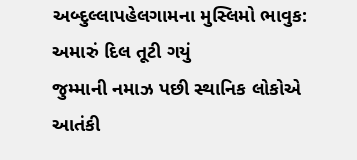અબ્દુલ્લાપહેલગામના મુસ્લિમો ભાવુક: અમારું દિલ તૂટી ગયું
જુમ્માની નમાઝ પછી સ્થાનિક લોકોએ આતંકી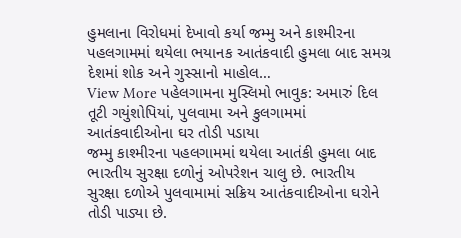હુમલાના વિરોધમાં દેખાવો કર્યા જમ્મુ અને કાશ્મીરના પહલગામમાં થયેલા ભયાનક આતંકવાદી હુમલા બાદ સમગ્ર દેશમાં શોક અને ગુસ્સાનો માહોલ…
View More પહેલગામના મુસ્લિમો ભાવુક: અમારું દિલ તૂટી ગયુંશોપિયાં, પુલવામા અને કુલગામમાં આતંકવાદીઓના ઘર તોડી પડાયા
જમ્મુ કાશ્મીરના પહલગામમાં થયેલા આતંકી હુમલા બાદ ભારતીય સુરક્ષા દળોનું ઓપરેશન ચાલુ છે. ભારતીય સુરક્ષા દળોએ પુલવામામાં સક્રિય આતંકવાદીઓના ઘરોને તોડી પાડ્યા છે.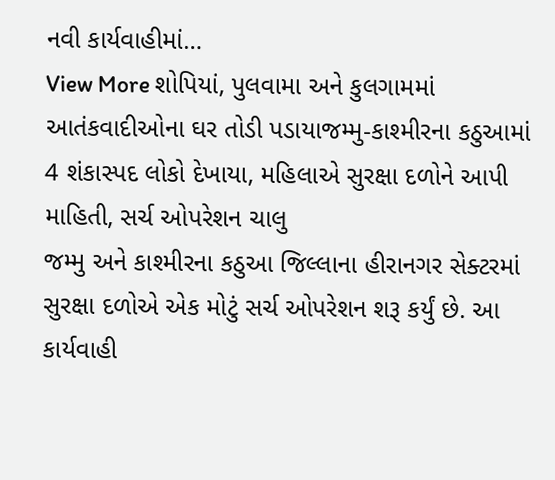નવી કાર્યવાહીમાં…
View More શોપિયાં, પુલવામા અને કુલગામમાં આતંકવાદીઓના ઘર તોડી પડાયાજમ્મુ-કાશ્મીરના કઠુઆમાં 4 શંકાસ્પદ લોકો દેખાયા, મહિલાએ સુરક્ષા દળોને આપી માહિતી, સર્ચ ઓપરેશન ચાલુ
જમ્મુ અને કાશ્મીરના કઠુઆ જિલ્લાના હીરાનગર સેક્ટરમાં સુરક્ષા દળોએ એક મોટું સર્ચ ઓપરેશન શરૂ કર્યું છે. આ કાર્યવાહી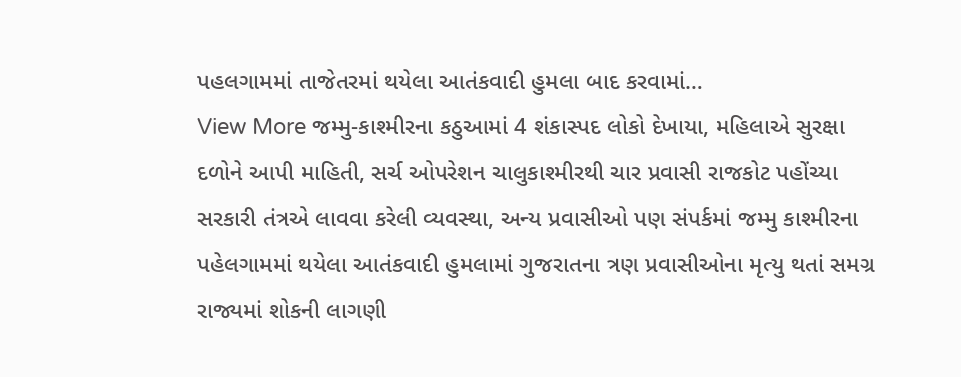પહલગામમાં તાજેતરમાં થયેલા આતંકવાદી હુમલા બાદ કરવામાં…
View More જમ્મુ-કાશ્મીરના કઠુઆમાં 4 શંકાસ્પદ લોકો દેખાયા, મહિલાએ સુરક્ષા દળોને આપી માહિતી, સર્ચ ઓપરેશન ચાલુકાશ્મીરથી ચાર પ્રવાસી રાજકોટ પહોંચ્યા
સરકારી તંત્રએ લાવવા કરેલી વ્યવસ્થા, અન્ય પ્રવાસીઓ પણ સંપર્કમાં જમ્મુ કાશ્મીરના પહેલગામમાં થયેલા આતંકવાદી હુમલામાં ગુજરાતના ત્રણ પ્રવાસીઓના મૃત્યુ થતાં સમગ્ર રાજ્યમાં શોકની લાગણી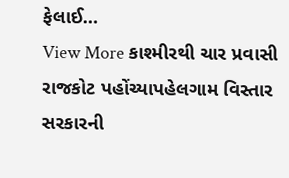ફેલાઈ…
View More કાશ્મીરથી ચાર પ્રવાસી રાજકોટ પહોંચ્યાપહેલગામ વિસ્તાર સરકારની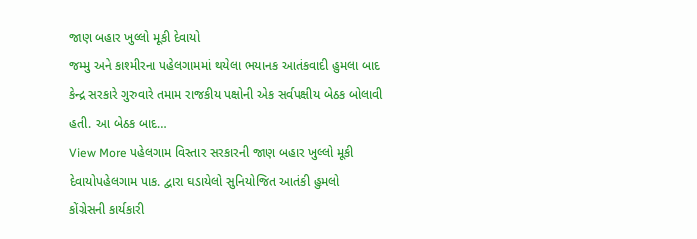જાણ બહાર ખુલ્લો મૂકી દેવાયો
જમ્મુ અને કાશ્મીરના પહેલગામમાં થયેલા ભયાનક આતંકવાદી હુમલા બાદ કેન્દ્ર સરકારે ગુરુવારે તમામ રાજકીય પક્ષોની એક સર્વપક્ષીય બેઠક બોલાવી હતી. આ બેઠક બાદ…
View More પહેલગામ વિસ્તાર સરકારની જાણ બહાર ખુલ્લો મૂકી દેવાયોપહેલગામ પાક. દ્વારા ઘડાયેલો સુનિયોજિત આતંકી હુમલો
કોંગ્રેસની કાર્યકારી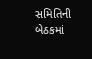સમિતિની બેઠકમાં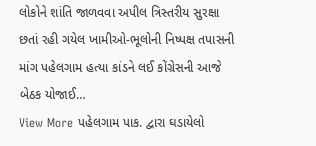લોકોને શાંતિ જાળવવા અપીલ ત્રિસ્તરીય સુરક્ષા છતાં રહી ગયેલ ખામીઓ-ભૂલોની નિષ્પક્ષ તપાસની માંગ પહેલગામ હત્યા કાંડને લઈ કોંગ્રેસની આજે બેઠક યોજાઈ…
View More પહેલગામ પાક. દ્વારા ઘડાયેલો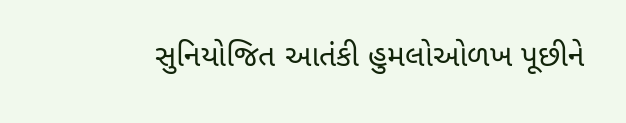સુનિયોજિત આતંકી હુમલોઓળખ પૂછીને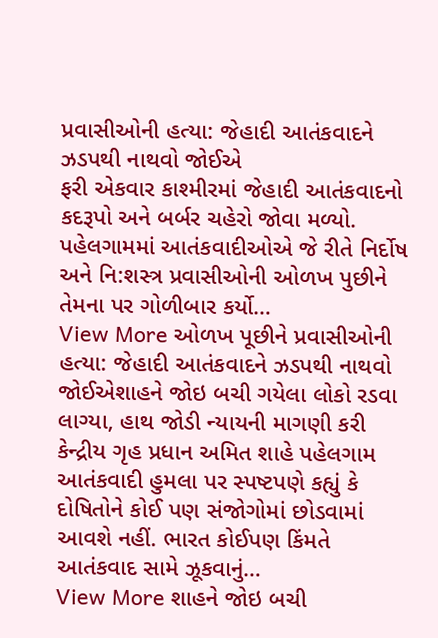પ્રવાસીઓની હત્યા: જેહાદી આતંકવાદને ઝડપથી નાથવો જોઈએ
ફરી એકવાર કાશ્મીરમાં જેહાદી આતંકવાદનો કદરૂપો અને બર્બર ચહેરો જોવા મળ્યો. પહેલગામમાં આતંકવાદીઓએ જે રીતે નિર્દોષ અને નિ:શસ્ત્ર પ્રવાસીઓની ઓળખ પુછીને તેમના પર ગોળીબાર કર્યો…
View More ઓળખ પૂછીને પ્રવાસીઓની હત્યા: જેહાદી આતંકવાદને ઝડપથી નાથવો જોઈએશાહને જોઇ બચી ગયેલા લોકો રડવા લાગ્યા, હાથ જોડી ન્યાયની માગણી કરી
કેન્દ્રીય ગૃહ પ્રધાન અમિત શાહે પહેલગામ આતંકવાદી હુમલા પર સ્પષ્ટપણે કહ્યું કે દોષિતોને કોઈ પણ સંજોગોમાં છોડવામાં આવશે નહીં. ભારત કોઈપણ કિંમતે આતંકવાદ સામે ઝૂકવાનું…
View More શાહને જોઇ બચી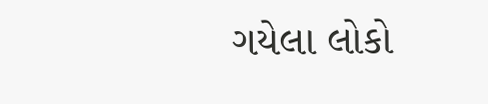ગયેલા લોકો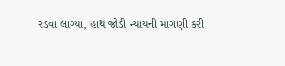રડવા લાગ્યા, હાથ જોડી ન્યાયની માગણી કરી